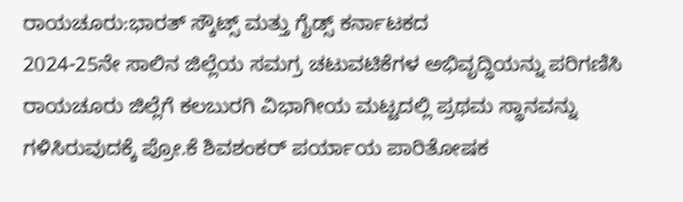ರಾಯಚೂರು:ಭಾರತ್ ಸ್ಕೌಟ್ಸ್ ಮತ್ತು ಗೈಡ್ಸ್ ಕರ್ನಾಟಕದ
2024-25ನೇ ಸಾಲಿನ ಜಿಲ್ಲೆಯ ಸಮಗ್ರ ಚಟುವಟಿಕೆಗಳ ಅಭಿವೃದ್ಧಿಯನ್ನು ಪರಿಗಣಿಸಿ ರಾಯಚೂರು ಜಿಲ್ಲೆಗೆ ಕಲಬುರಗಿ ವಿಭಾಗೀಯ ಮಟ್ಟದಲ್ಲಿ ಪ್ರಥಮ ಸ್ಥಾನವನ್ನು ಗಳಿಸಿರುವುದಕ್ಕೆ ಪ್ರೋ.ಕೆ ಶಿವಶಂಕರ್ ಪರ್ಯಾಯ ಪಾರಿತೋಷಕ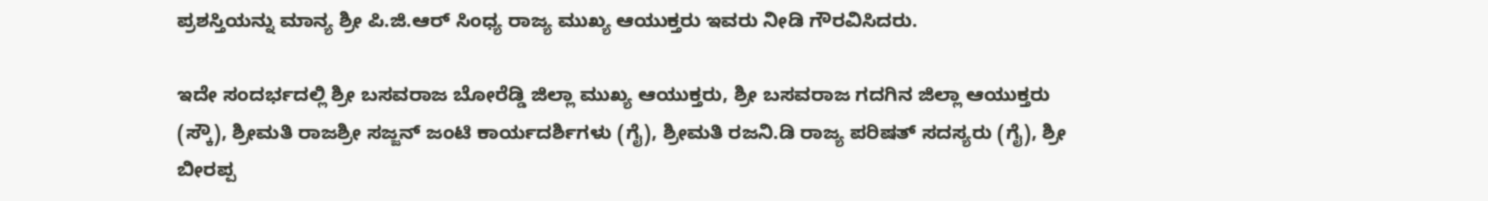ಪ್ರಶಸ್ತಿಯನ್ನು ಮಾನ್ಯ ಶ್ರೀ ಪಿ.ಜಿ.ಆರ್ ಸಿಂಧ್ಯ ರಾಜ್ಯ ಮುಖ್ಯ ಆಯುಕ್ತರು ಇವರು ನೀಡಿ ಗೌರವಿಸಿದರು.

ಇದೇ ಸಂದರ್ಭದಲ್ಲಿ ಶ್ರೀ ಬಸವರಾಜ ಬೋರೆಡ್ಡಿ ಜಿಲ್ಲಾ ಮುಖ್ಯ ಆಯುಕ್ತರು, ಶ್ರೀ ಬಸವರಾಜ ಗದಗಿನ ಜಿಲ್ಲಾ ಆಯುಕ್ತರು (ಸ್ಕೌ), ಶ್ರೀಮತಿ ರಾಜಶ್ರೀ ಸಜ್ಜನ್ ಜಂಟಿ ಕಾರ್ಯದರ್ಶಿಗಳು (ಗೈ), ಶ್ರೀಮತಿ ರಜನಿ.ಡಿ ರಾಜ್ಯ ಪರಿಷತ್ ಸದಸ್ಯರು (ಗೈ), ಶ್ರೀ ಬೀರಪ್ಪ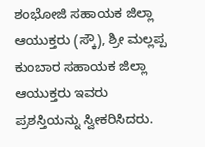ಶಂಭೋಜಿ ಸಹಾಯಕ ಜಿಲ್ಲಾ ಆಯುಕ್ತರು (ಸ್ಕೌ), ಶ್ರೀ ಮಲ್ಲಪ್ಪ ಕುಂಬಾರ ಸಹಾಯಕ ಜಿಲ್ಲಾ ಆಯುಕ್ತರು ಇವರು ಪ್ರಶಸ್ತಿಯನ್ನು ಸ್ವೀಕರಿಸಿದರು.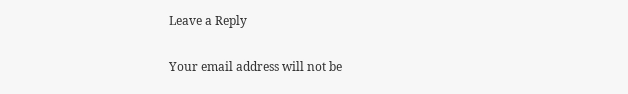Leave a Reply

Your email address will not be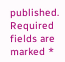published. Required fields are marked *